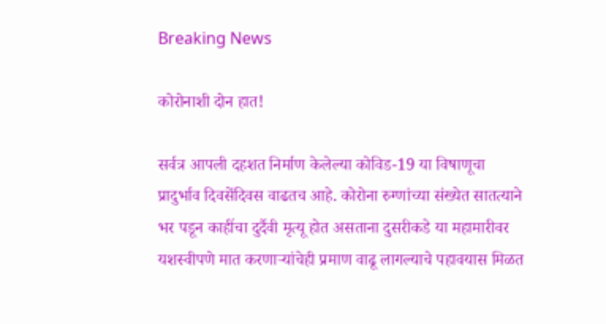Breaking News

कोरोनाशी दोन हात!

सर्वत्र आपली दहशत निर्माण केलेल्या कोविड-19 या विषाणूचा प्रादुर्भाव दिवसेंदिवस वाढतच आहे. कोरोना रुग्णांच्या संख्येत सातत्याने भर पडून काहींचा दुर्दैवी मृत्यू होत असताना दुसरीकडे या महामारीवर यशस्वीपणे मात करणार्‍यांचेही प्रमाण वाढू लागल्याचे पहावयास मिळत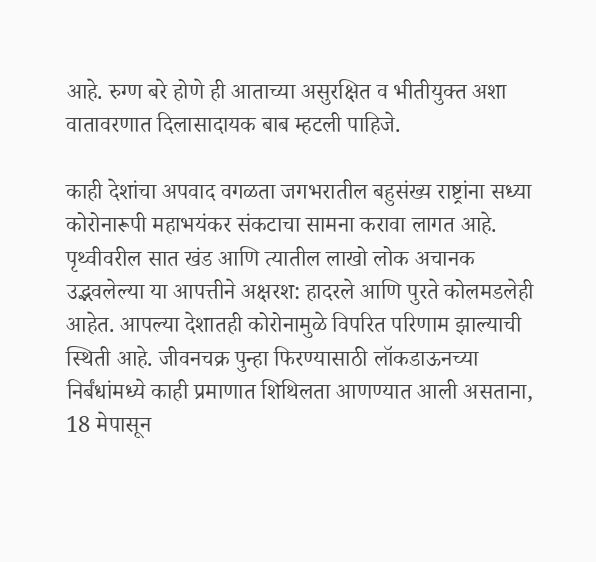आहे. रुग्ण बरे होणे ही आताच्या असुरक्षित व भीतीयुक्त अशा वातावरणात दिलासादायक बाब म्हटली पाहिजे.

काही देशांचा अपवाद वगळता जगभरातील बहुसंख्य राष्ट्रांना सध्या कोरोनारूपी महाभयंकर संकटाचा सामना करावा लागत आहे. पृथ्वीवरील सात खंड आणि त्यातील लाखो लोक अचानक उद्भवलेल्या या आपत्तीने अक्षरश: हादरले आणि पुरते कोलमडलेही आहेत. आपल्या देशातही कोरोनामुळे विपरित परिणाम झाल्याची स्थिती आहे. जीवनचक्र पुन्हा फिरण्यासाठी लॉकडाऊनच्या निर्बंधांमध्ये काही प्रमाणात शिथिलता आणण्यात आली असताना, 18 मेपासून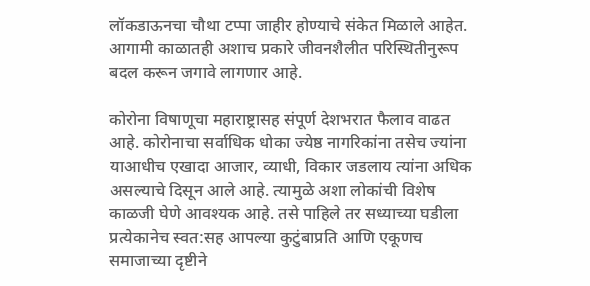लॉकडाऊनचा चौथा टप्पा जाहीर होण्याचे संकेत मिळाले आहेत. आगामी काळातही अशाच प्रकारे जीवनशैलीत परिस्थितीनुरूप बदल करून जगावे लागणार आहे.

कोरोना विषाणूचा महाराष्ट्रासह संपूर्ण देशभरात फैलाव वाढत आहे. कोरोनाचा सर्वाधिक धोका ज्येष्ठ नागरिकांना तसेच ज्यांना याआधीच एखादा आजार, व्याधी, विकार जडलाय त्यांना अधिक असल्याचे दिसून आले आहे. त्यामुळे अशा लोकांची विशेष काळजी घेणे आवश्यक आहे. तसे पाहिले तर सध्याच्या घडीला प्रत्येकानेच स्वत:सह आपल्या कुटुंबाप्रति आणि एकूणच समाजाच्या दृष्टीने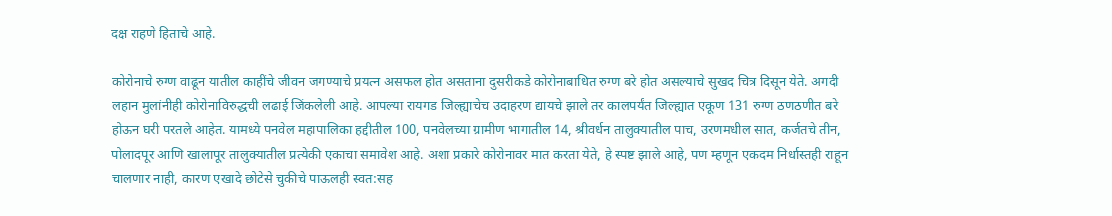दक्ष राहणे हिताचे आहे.

कोरोनाचे रुग्ण वाढून यातील काहींचे जीवन जगण्याचे प्रयत्न असफल होत असताना दुसरीकडे कोरोनाबाधित रुग्ण बरे होत असल्याचे सुखद चित्र दिसून येते. अगदी लहान मुलांनीही कोरोनाविरुद्धची लढाई जिंकलेली आहे. आपल्या रायगड जिल्ह्याचेच उदाहरण द्यायचे झाले तर कालपर्यंत जिल्ह्यात एकूण 131 रुग्ण ठणठणीत बरे होऊन घरी परतले आहेत. यामध्ये पनवेल महापालिका हद्दीतील 100, पनवेलच्या ग्रामीण भागातील 14, श्रीवर्धन तालुक्यातील पाच, उरणमधील सात, कर्जतचे तीन, पोलादपूर आणि खालापूर तालुक्यातील प्रत्येकी एकाचा समावेश आहे. अशा प्रकारे कोरोनावर मात करता येते, हे स्पष्ट झाले आहे, पण म्हणून एकदम निर्धास्तही राहून चालणार नाही, कारण एखादे छोटेसे चुकीचे पाऊलही स्वत:सह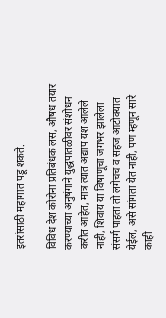इतरांसाठी महागात पडू शकते.

विविध देश कोरोना प्रतिबंधक लस, औषध तयार करण्याच्या अनुषंगाने युद्धपातळीवर संशोधन करीत आहेत, मात्र त्यात अद्याप यश आलेले नाही, शिवाय या विषाणूचा जगभर झालेला संसर्ग पाहता तो लगेचच व सहज आटोक्यात येईल, असे सांगता येत नाही, पण म्हणून सारे काही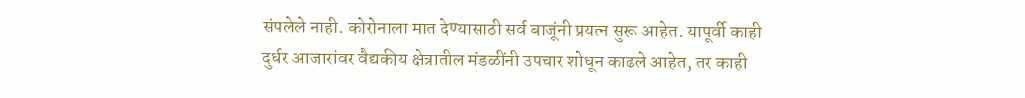संपलेले नाही. कोरोनाला मात देण्यासाठी सर्व बाजूंनी प्रयत्न सुरू आहेत. यापूर्वी काही दुर्धर आजारांवर वैद्यकीय क्षेत्रातील मंडळींनी उपचार शोधून काढले आहेत, तर काही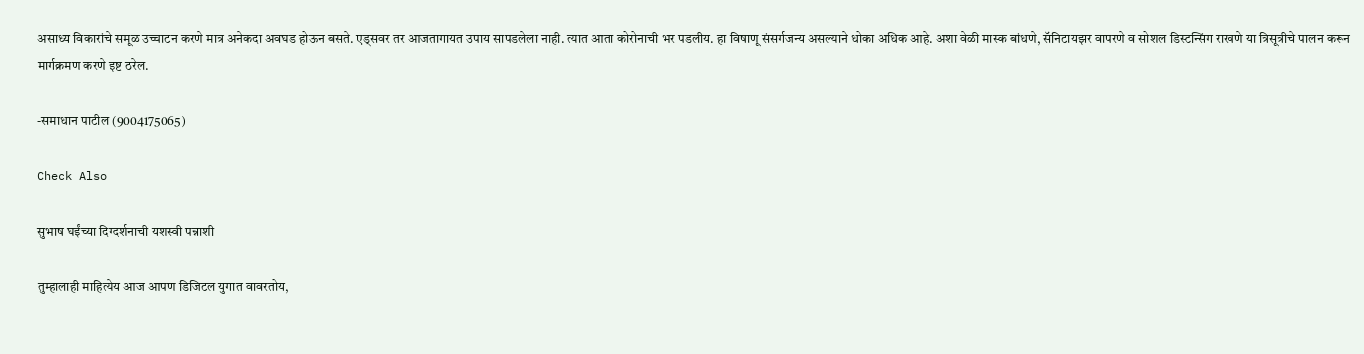असाध्य विकारांचे समूळ उच्चाटन करणे मात्र अनेकदा अवघड होऊन बसते. एड्सवर तर आजतागायत उपाय सापडलेला नाही. त्यात आता कोरोनाची भर पडलीय. हा विषाणू संसर्गजन्य असल्याने धोका अधिक आहे. अशा वेळी मास्क बांधणे, सॅनिटायझर वापरणे व सोशल डिस्टन्सिंग राखणे या त्रिसूत्रीचे पालन करून मार्गक्रमण करणे इष्ट ठरेल.

-समाधान पाटील (9004175065)

Check Also

सुभाष घईंच्या दिग्दर्शनाची यशस्वी पन्नाशी

तुम्हालाही माहित्येय आज आपण डिजिटल युगात वावरतोय,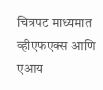चित्रपट माध्यमात व्हीएफएक्स आणि एआय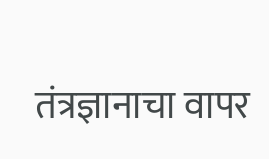तंत्रज्ञानाचा वापर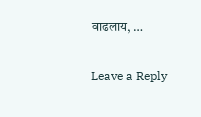वाढलाय, …

Leave a Reply